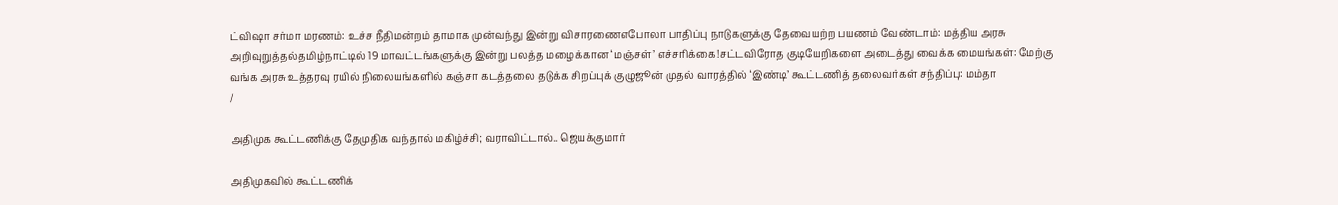ட்விஷா சர்மா மரணம்: உச்ச நீதிமன்றம் தாமாக முன்வந்து இன்று விசாரணைஎபோலா பாதிப்பு நாடுகளுக்கு தேவையற்ற பயணம் வேண்டாம்: மத்திய அரசு அறிவுறுத்தல்தமிழ்நாட்டில் 19 மாவட்டங்களுக்கு இன்று பலத்த மழைக்கான ‘மஞ்சள்’ எச்சரிக்கை!சட்டவிரோத குடியேறிகளை அடைத்து வைக்க மையங்கள்: மேற்கு வங்க அரசு உத்தரவு ரயில் நிலையங்களில் கஞ்சா கடத்தலை தடுக்க சிறப்புக் குழுஜூன் முதல் வாரத்தில் ‘இண்டி’ கூட்டணித் தலைவர்கள் சந்திப்பு: மம்தா
/

அதிமுக கூட்டணிக்கு தேமுதிக வந்தால் மகிழ்ச்சி; வராவிட்டால்.. ஜெயக்குமார்

அதிமுகவில் கூட்டணிக்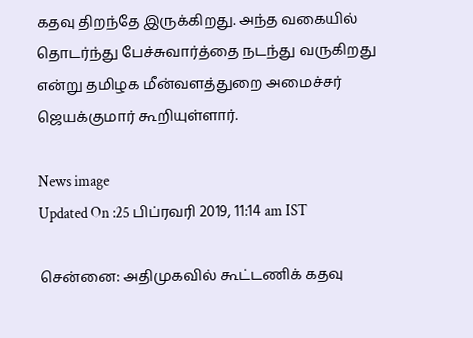கதவு திறந்தே இருக்கிறது. அந்த வகையில் தொடர்ந்து பேச்சுவார்த்தை நடந்து வருகிறது என்று தமிழக மீன்வளத்துறை அமைச்சர் ஜெயக்குமார் கூறியுள்ளார்.

News image
Updated On :25 பிப்ரவரி 2019, 11:14 am IST

சென்னை: அதிமுகவில் கூட்டணிக் கதவு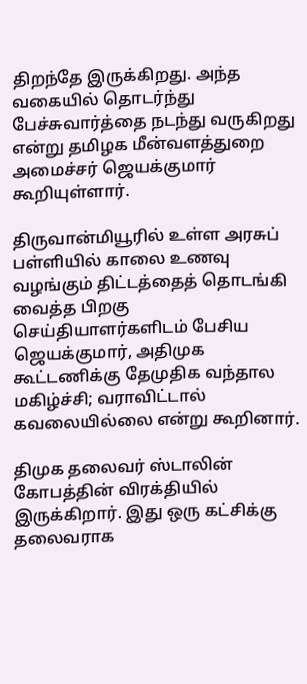திறந்தே இருக்கிறது. அந்த வகையில் தொடர்ந்து பேச்சுவார்த்தை நடந்து வருகிறது என்று தமிழக மீன்வளத்துறை அமைச்சர் ஜெயக்குமார் கூறியுள்ளார்.

திருவான்மியூரில் உள்ள அரசுப் பள்ளியில் காலை உணவு வழங்கும் திட்டத்தைத் தொடங்கி வைத்த பிறகு செய்தியாளர்களிடம் பேசிய ஜெயக்குமார், அதிமுக கூட்டணிக்கு தேமுதிக வந்தால மகிழ்ச்சி; வராவிட்டால் கவலையில்லை என்று கூறினார்.

திமுக தலைவர் ஸ்டாலின் கோபத்தின் விரக்தியில் இருக்கிறார். இது ஒரு கட்சிக்கு  தலைவராக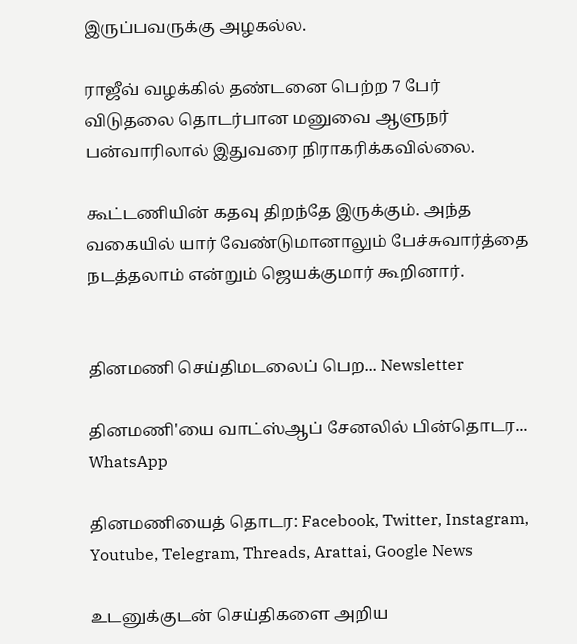இருப்பவருக்கு அழகல்ல.

ராஜீவ் வழக்கில் தண்டனை பெற்ற 7 பேர் விடுதலை தொடர்பான மனுவை ஆளுநர் பன்வாரிலால் இதுவரை நிராகரிக்கவில்லை.

கூட்டணியின் கதவு திறந்தே இருக்கும். அந்த வகையில் யார் வேண்டுமானாலும் பேச்சுவார்த்தை நடத்தலாம் என்றும் ஜெயக்குமார் கூறினார்.


தினமணி செய்திமடலைப் பெற... Newsletter

தினமணி'யை வாட்ஸ்ஆப் சேனலில் பின்தொடர... WhatsApp

தினமணியைத் தொடர: Facebook, Twitter, Instagram, Youtube, Telegram, Threads, Arattai, Google News

உடனுக்குடன் செய்திகளை அறிய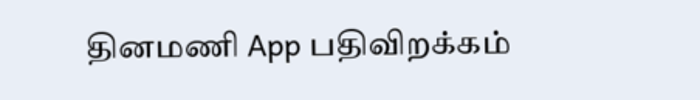தினமணி App பதிவிறக்கம்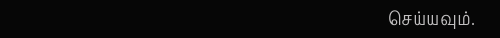செய்யவும்.